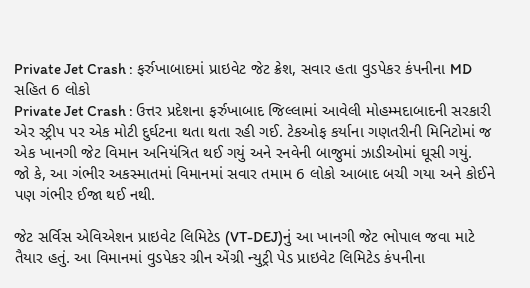Private Jet Crash : ફર્રુખાબાદમાં પ્રાઇવેટ જેટ ક્રેશ, સવાર હતા વુડપેકર કંપનીના MD સહિત 6 લોકો
Private Jet Crash : ઉત્તર પ્રદેશના ફર્રુખાબાદ જિલ્લામાં આવેલી મોહમ્મદાબાદની સરકારી એર સ્ટ્રીપ પર એક મોટી દુર્ઘટના થતા થતા રહી ગઈ. ટેકઓફ કર્યાના ગણતરીની મિનિટોમાં જ એક ખાનગી જેટ વિમાન અનિયંત્રિત થઈ ગયું અને રનવેની બાજુમાં ઝાડીઓમાં ઘૂસી ગયું.
જો કે, આ ગંભીર અકસ્માતમાં વિમાનમાં સવાર તમામ 6 લોકો આબાદ બચી ગયા અને કોઈને પણ ગંભીર ઈજા થઈ નથી.

જેટ સર્વિસ એવિએશન પ્રાઇવેટ લિમિટેડ (VT-DEJ)નું આ ખાનગી જેટ ભોપાલ જવા માટે તૈયાર હતું. આ વિમાનમાં વુડપેકર ગ્રીન એંગ્રી ન્યુટ્રી પેડ પ્રાઇવેટ લિમિટેડ કંપનીના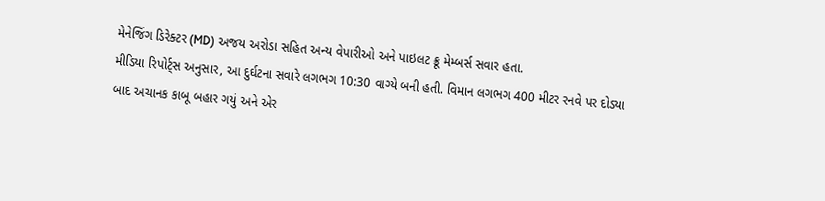મેનેજિંગ ડિરેક્ટર (MD) અજય અરોડા સહિત અન્ય વેપારીઓ અને પાઇલટ ક્રૂ મેમ્બર્સ સવાર હતા.
મીડિયા રિપોર્ટ્સ અનુસાર, આ દુર્ઘટના સવારે લગભગ 10:30 વાગ્યે બની હતી. વિમાન લગભગ 400 મીટર રનવે પર દોડ્યા બાદ અચાનક કાબૂ બહાર ગયું અને એર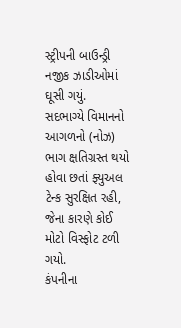સ્ટ્રીપની બાઉન્ડ્રી નજીક ઝાડીઓમાં ઘૂસી ગયું.
સદભાગ્યે વિમાનનો આગળનો (નોઝ) ભાગ ક્ષતિગ્રસ્ત થયો હોવા છતાં ફ્યુઅલ ટેન્ક સુરક્ષિત રહી, જેના કારણે કોઈ મોટો વિસ્ફોટ ટળી ગયો.
કંપનીના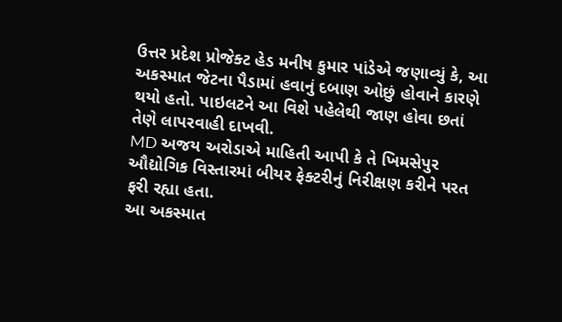ઉત્તર પ્રદેશ પ્રોજેક્ટ હેડ મનીષ કુમાર પાંડેએ જણાવ્યું કે, આ અકસ્માત જેટના પૈડામાં હવાનું દબાણ ઓછું હોવાને કારણે થયો હતો. પાઇલટને આ વિશે પહેલેથી જાણ હોવા છતાં તેણે લાપરવાહી દાખવી.
MD અજય અરોડાએ માહિતી આપી કે તે ખિમસેપુર ઔદ્યોગિક વિસ્તારમાં બીયર ફેક્ટરીનું નિરીક્ષણ કરીને પરત ફરી રહ્યા હતા.
આ અકસ્માત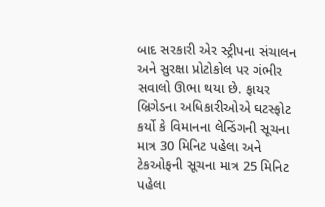બાદ સરકારી એર સ્ટ્રીપના સંચાલન અને સુરક્ષા પ્રોટોકોલ પર ગંભીર સવાલો ઊભા થયા છે. ફાયર બ્રિગેડના અધિકારીઓએ ઘટસ્ફોટ કર્યો કે વિમાનના લેન્ડિંગની સૂચના માત્ર 30 મિનિટ પહેલા અને ટેકઓફની સૂચના માત્ર 25 મિનિટ પહેલા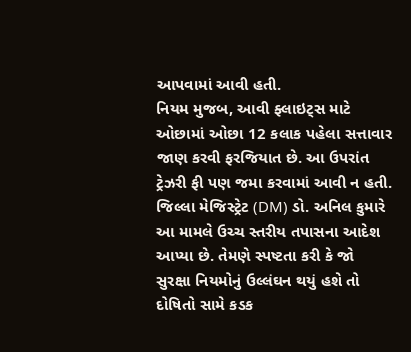આપવામાં આવી હતી.
નિયમ મુજબ, આવી ફ્લાઇટ્સ માટે ઓછામાં ઓછા 12 કલાક પહેલા સત્તાવાર જાણ કરવી ફરજિયાત છે. આ ઉપરાંત ટ્રેઝરી ફી પણ જમા કરવામાં આવી ન હતી.
જિલ્લા મેજિસ્ટ્રેટ (DM) ડો. અનિલ કુમારે આ મામલે ઉચ્ચ સ્તરીય તપાસના આદેશ આપ્યા છે. તેમણે સ્પષ્ટતા કરી કે જો સુરક્ષા નિયમોનું ઉલ્લંઘન થયું હશે તો દોષિતો સામે કડક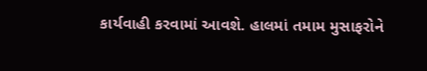કાર્યવાહી કરવામાં આવશે. હાલમાં તમામ મુસાફરોને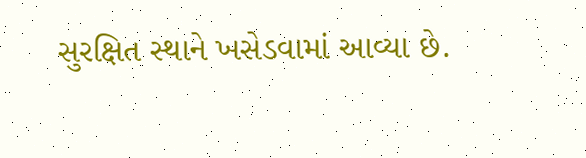સુરક્ષિત સ્થાને ખસેડવામાં આવ્યા છે.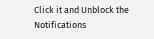Click it and Unblock the Notifications